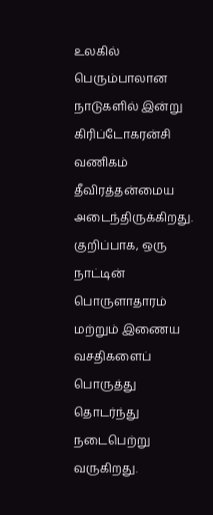உலகில் பெரும்பாலான நாடுகளில் இன்று கிரிப்டோகரன்சி வணிகம் தீவிரத்தன்மைய அடைந்திருக்கிறது. குறிப்பாக, ஒரு நாட்டின் பொருளாதாரம் மற்றும் இணைய வசதிகளைப் பொருத்து தொடர்ந்து நடைபெற்று வருகிறது.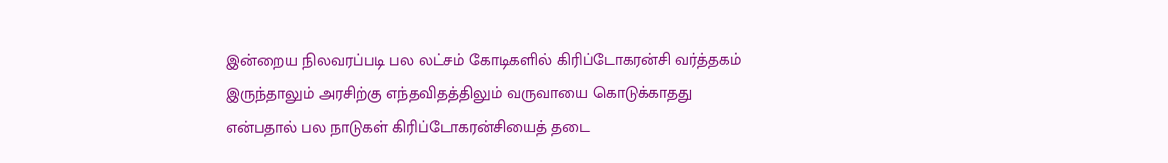இன்றைய நிலவரப்படி பல லட்சம் கோடிகளில் கிரிப்டோகரன்சி வர்த்தகம் இருந்தாலும் அரசிற்கு எந்தவிதத்திலும் வருவாயை கொடுக்காதது என்பதால் பல நாடுகள் கிரிப்டோகரன்சியைத் தடை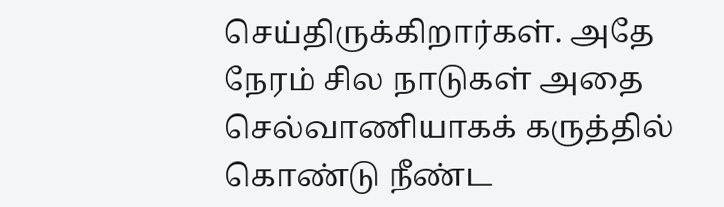செய்திருக்கிறார்கள். அதே நேரம் சில நாடுகள் அதை செல்வாணியாகக் கருத்தில் கொண்டு நீண்ட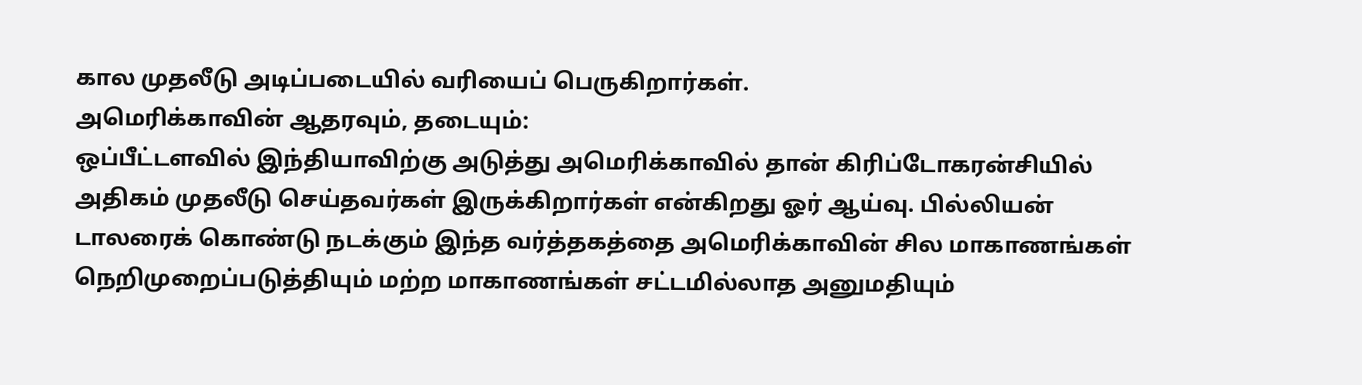கால முதலீடு அடிப்படையில் வரியைப் பெருகிறார்கள்.
அமெரிக்காவின் ஆதரவும், தடையும்:
ஒப்பீட்டளவில் இந்தியாவிற்கு அடுத்து அமெரிக்காவில் தான் கிரிப்டோகரன்சியில் அதிகம் முதலீடு செய்தவர்கள் இருக்கிறார்கள் என்கிறது ஓர் ஆய்வு. பில்லியன் டாலரைக் கொண்டு நடக்கும் இந்த வர்த்தகத்தை அமெரிக்காவின் சில மாகாணங்கள் நெறிமுறைப்படுத்தியும் மற்ற மாகாணங்கள் சட்டமில்லாத அனுமதியும்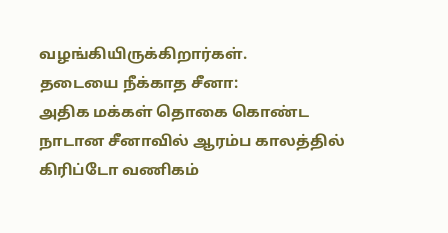வழங்கியிருக்கிறார்கள்.
தடையை நீக்காத சீனா:
அதிக மக்கள் தொகை கொண்ட நாடான சீனாவில் ஆரம்ப காலத்தில் கிரிப்டோ வணிகம்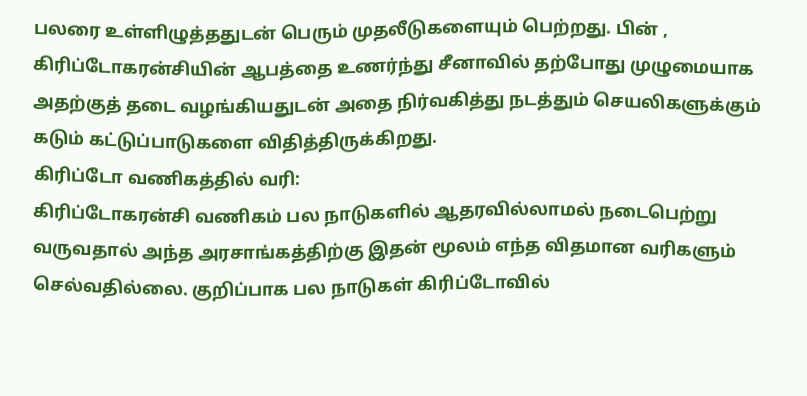பலரை உள்ளிழுத்ததுடன் பெரும் முதலீடுகளையும் பெற்றது. பின் , கிரிப்டோகரன்சியின் ஆபத்தை உணர்ந்து சீனாவில் தற்போது முழுமையாக அதற்குத் தடை வழங்கியதுடன் அதை நிர்வகித்து நடத்தும் செயலிகளுக்கும் கடும் கட்டுப்பாடுகளை விதித்திருக்கிறது.
கிரிப்டோ வணிகத்தில் வரி:
கிரிப்டோகரன்சி வணிகம் பல நாடுகளில் ஆதரவில்லாமல் நடைபெற்று வருவதால் அந்த அரசாங்கத்திற்கு இதன் மூலம் எந்த விதமான வரிகளும் செல்வதில்லை. குறிப்பாக பல நாடுகள் கிரிப்டோவில்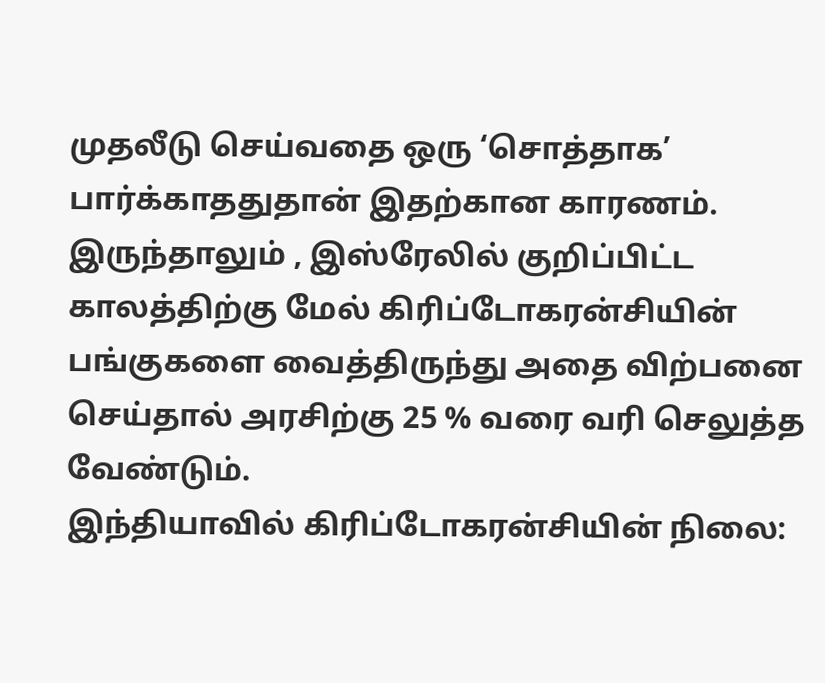முதலீடு செய்வதை ஒரு ‘சொத்தாக’ பார்க்காததுதான் இதற்கான காரணம். இருந்தாலும் , இஸ்ரேலில் குறிப்பிட்ட காலத்திற்கு மேல் கிரிப்டோகரன்சியின் பங்குகளை வைத்திருந்து அதை விற்பனை செய்தால் அரசிற்கு 25 % வரை வரி செலுத்த வேண்டும்.
இந்தியாவில் கிரிப்டோகரன்சியின் நிலை: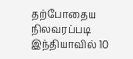தற்போதைய நிலவரப்படி இந்தியாவில் 10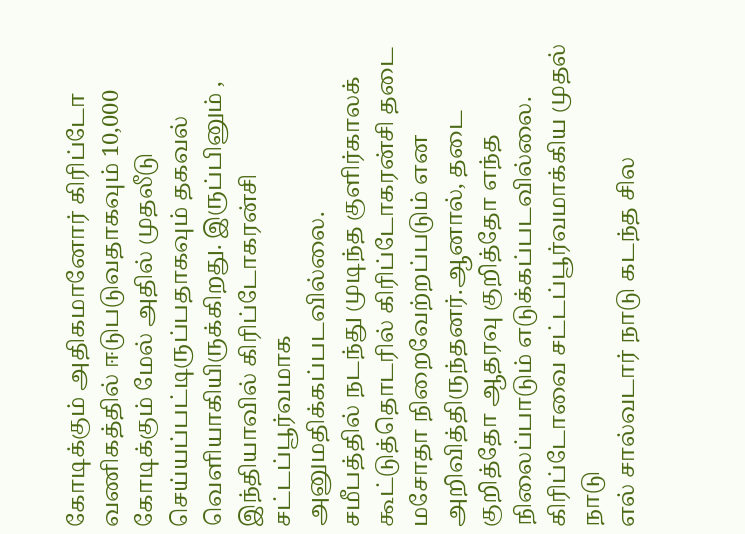கோடிக்கும் அதிகமானோர் கிரிப்டோ வணிகத்தில் ஈடுபடுவதாகவும் 10,000 கோடிக்கும் மேல் அதில் முதலீடு செய்யப்பட்டிருப்பதாகவும் தகவல் வெளியாகியிருக்கிறது. இருப்பினும் , இந்தியாவில் கிரிப்டோகரன்சி சட்டப்பூர்வமாக அனுமதிக்கப்படவில்லை.
சமீபத்தில் நடந்து முடிந்த குளிர்காலக் கூட்டுத்தொடரில் கிரிப்டோகரன்சி தடை மசோதா நிறைவேற்றப்படும் என அறிவித்திருந்தனர்.ஆனால், தடை குறித்தோ ஆதரவு குறித்தோ எந்த நிலைப்பாடும் எடுக்கப்படவில்லை.
கிரிப்டோவை சட்டப்பூர்வமாக்கிய முதல் நாடு
எல் சால்வடார் நாடு கடந்த சில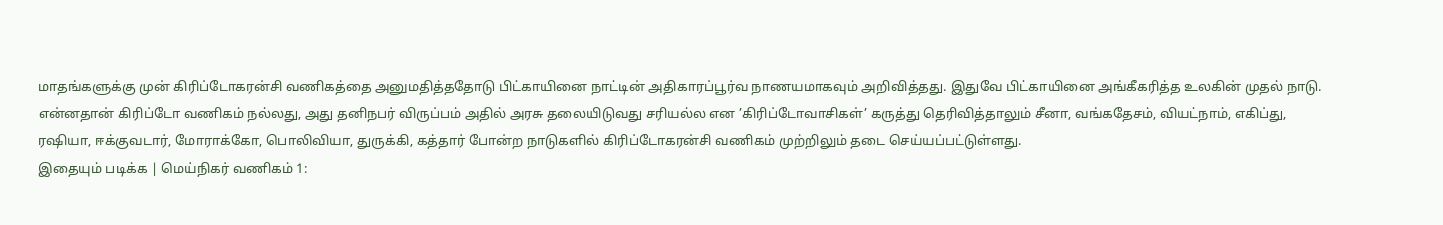மாதங்களுக்கு முன் கிரிப்டோகரன்சி வணிகத்தை அனுமதித்ததோடு பிட்காயினை நாட்டின் அதிகாரப்பூர்வ நாணயமாகவும் அறிவித்தது. இதுவே பிட்காயினை அங்கீகரித்த உலகின் முதல் நாடு.
என்னதான் கிரிப்டோ வணிகம் நல்லது, அது தனிநபர் விருப்பம் அதில் அரசு தலையிடுவது சரியல்ல என ’கிரிப்டோவாசிகள்’ கருத்து தெரிவித்தாலும் சீனா, வங்கதேசம், வியட்நாம், எகிப்து, ரஷியா, ஈக்குவடார், மோராக்கோ, பொலிவியா, துருக்கி, கத்தார் போன்ற நாடுகளில் கிரிப்டோகரன்சி வணிகம் முற்றிலும் தடை செய்யப்பட்டுள்ளது.
இதையும் படிக்க | மெய்நிகர் வணிகம் 1: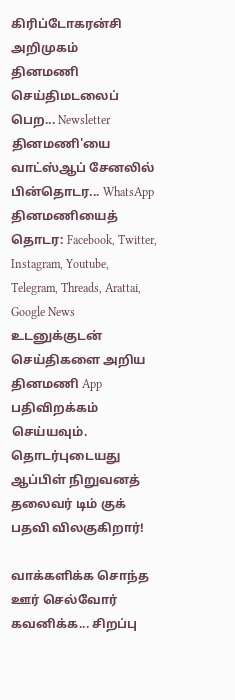கிரிப்டோகரன்சி அறிமுகம்
தினமணி செய்திமடலைப் பெற... Newsletter
தினமணி'யை வாட்ஸ்ஆப் சேனலில் பின்தொடர... WhatsApp
தினமணியைத் தொடர: Facebook, Twitter, Instagram, Youtube, Telegram, Threads, Arattai, Google News
உடனுக்குடன் செய்திகளை அறிய தினமணி App பதிவிறக்கம் செய்யவும்.
தொடர்புடையது
ஆப்பிள் நிறுவனத் தலைவர் டிம் குக் பதவி விலகுகிறார்!

வாக்களிக்க சொந்த ஊர் செல்வோர் கவனிக்க... சிறப்பு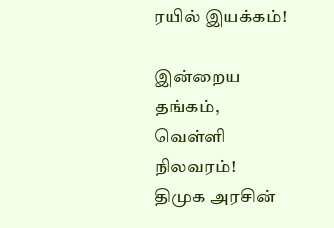ரயில் இயக்கம்!

இன்றைய தங்கம், வெள்ளி நிலவரம்!
திமுக அரசின்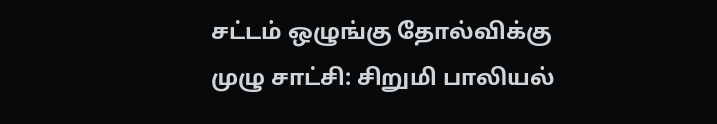சட்டம் ஒழுங்கு தோல்விக்கு முழு சாட்சி: சிறுமி பாலியல்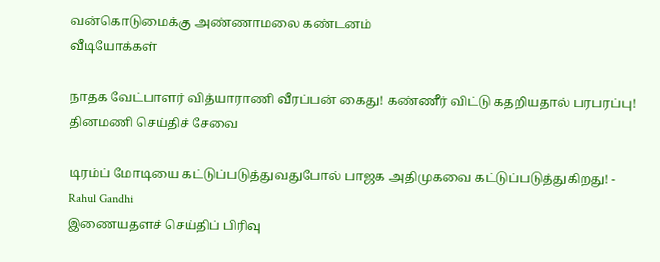வன்கொடுமைக்கு அண்ணாமலை கண்டனம்
வீடியோக்கள்

நாதக வேட்பாளர் வித்யாராணி வீரப்பன் கைது! கண்ணீர் விட்டு கதறியதால் பரபரப்பு!
தினமணி செய்திச் சேவை

டிரம்ப் மோடியை கட்டுப்படுத்துவதுபோல் பாஜக அதிமுகவை கட்டுப்படுத்துகிறது! - Rahul Gandhi
இணையதளச் செய்திப் பிரிவு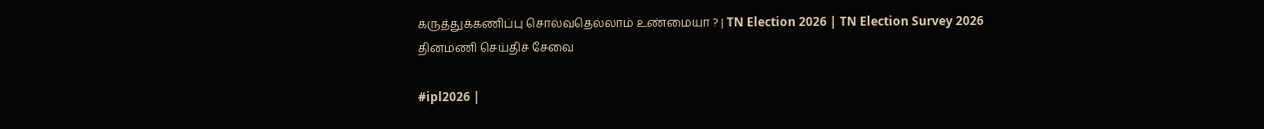கருத்துக்கணிப்பு சொல்வதெல்லாம் உண்மையா ? | TN Election 2026 | TN Election Survey 2026
தினமணி செய்திச் சேவை

#ipl2026 |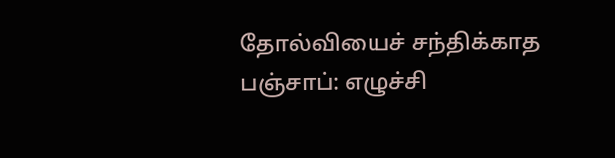தோல்வியைச் சந்திக்காத பஞ்சாப்: எழுச்சி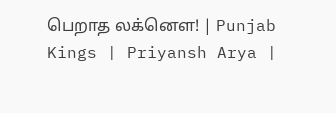பெறாத லக்னௌ! | Punjab Kings | Priyansh Arya |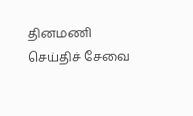தினமணி செய்திச் சேவை